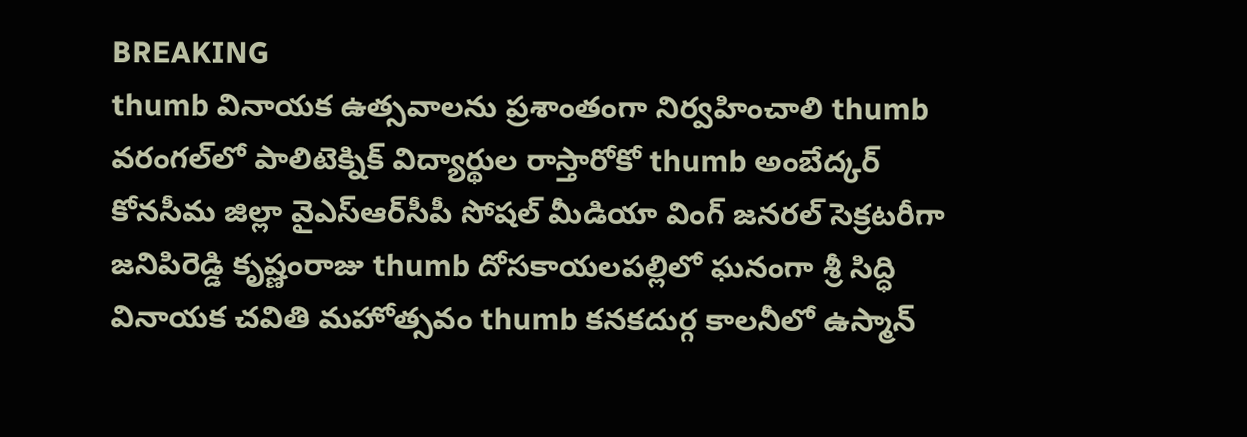BREAKING
thumb వినాయక ఉత్సవాలను ప్రశాంతంగా నిర్వహించాలి thumb వరంగల్‌లో పాలిటెక్నిక్ విద్యార్థుల రాస్తారోకో thumb అంబేద్కర్ కోనసీమ జిల్లా వైఎస్ఆర్‌సీపీ సోషల్ మీడియా వింగ్ జనరల్ సెక్రటరీగా జనిపిరెడ్డి కృష్ణంరాజు thumb దోసకాయలపల్లిలో ఘనంగా శ్రీ సిద్ధి వినాయక చవితి మహోత్సవం thumb కనకదుర్గ కాలనీలో ఉస్మాన్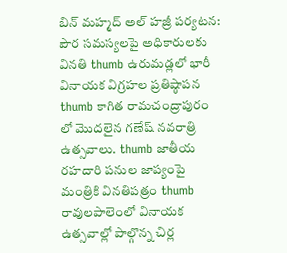బిన్ మహ్మద్ అల్ హజ్రీ పర్యటన: పౌర సమస్యలపై అధికారులకు వినతి thumb ఉరుమడ్లలో భారీ వినాయక విగ్రహల ప్రతిష్ఠాపన thumb కాగిత రామచంద్రాపురం లో మొదలైన గణేష్ నవరాత్రి ఉత్సవాలు. thumb జాతీయ రహదారి పనుల జాప్యంపై మంత్రికి వినతిపత్రం thumb రావులపాలెంలో వినాయక ఉత్సవాల్లో పాల్గొన్న చిర్ల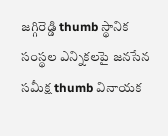జగ్గిరెడ్డి thumb స్థానిక సంస్థల ఎన్నికలపై జనసేన సమీక్ష thumb వినాయక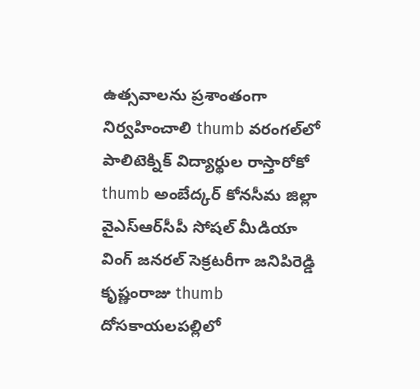ఉత్సవాలను ప్రశాంతంగా నిర్వహించాలి thumb వరంగల్‌లో పాలిటెక్నిక్ విద్యార్థుల రాస్తారోకో thumb అంబేద్కర్ కోనసీమ జిల్లా వైఎస్ఆర్‌సీపీ సోషల్ మీడియా వింగ్ జనరల్ సెక్రటరీగా జనిపిరెడ్డి కృష్ణంరాజు thumb దోసకాయలపల్లిలో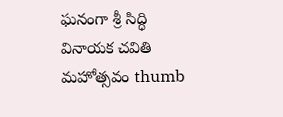ఘనంగా శ్రీ సిద్ధి వినాయక చవితి మహోత్సవం thumb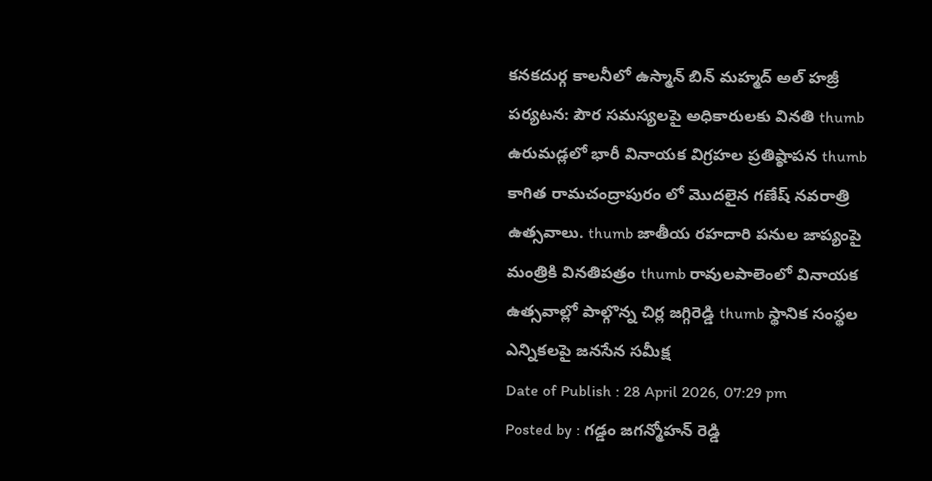కనకదుర్గ కాలనీలో ఉస్మాన్ బిన్ మహ్మద్ అల్ హజ్రీ పర్యటన: పౌర సమస్యలపై అధికారులకు వినతి thumb ఉరుమడ్లలో భారీ వినాయక విగ్రహల ప్రతిష్ఠాపన thumb కాగిత రామచంద్రాపురం లో మొదలైన గణేష్ నవరాత్రి ఉత్సవాలు. thumb జాతీయ రహదారి పనుల జాప్యంపై మంత్రికి వినతిపత్రం thumb రావులపాలెంలో వినాయక ఉత్సవాల్లో పాల్గొన్న చిర్ల జగ్గిరెడ్డి thumb స్థానిక సంస్థల ఎన్నికలపై జనసేన సమీక్ష
Date of Publish : 28 April 2026, 07:29 pm
Posted by : గడ్డం జగన్మోహన్ రెడ్డి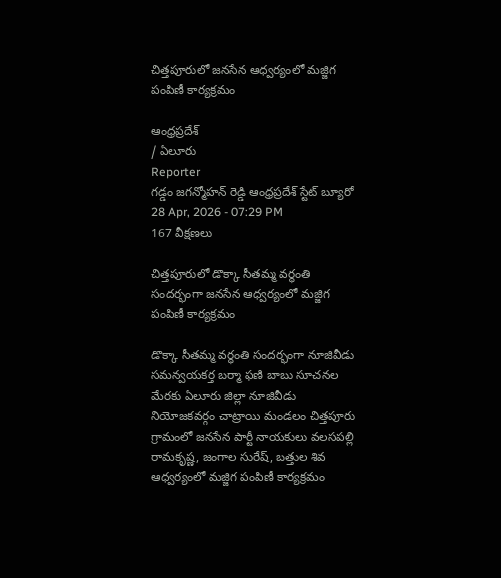చిత్తపూరులో జనసేన ఆధ్వర్యంలో మజ్జిగ పంపిణీ కార్యక్రమం

ఆంధ్రప్రదేశ్
/ ఏలూరు
Reporter
గడ్డం జగన్మోహన్ రెడ్డి ఆంధ్రప్రదేశ్ స్టేట్ బ్యూరో
28 Apr, 2026 - 07:29 PM
167 వీక్షణలు

చిత్తపూరులో డొక్కా సీతమ్మ వర్ధంతి సందర్భంగా జనసేన ఆధ్వర్యంలో మజ్జిగ పంపిణీ కార్యక్రమం

డొక్కా సీతమ్మ వర్ధంతి సందర్భంగా నూజివీడు సమన్వయకర్త బర్మా ఫణి బాబు సూచనల మేరకు ఏలూరు జిల్లా నూజివీడు నియోజకవర్గం చాట్రాయి మండలం చిత్తపూరు గ్రామంలో జనసేన పార్టీ నాయకులు వలసపల్లి రామకృష్ణ, జంగాల సురేష్, బత్తుల శివ ఆధ్వర్యంలో మజ్జిగ పంపిణీ కార్యక్రమం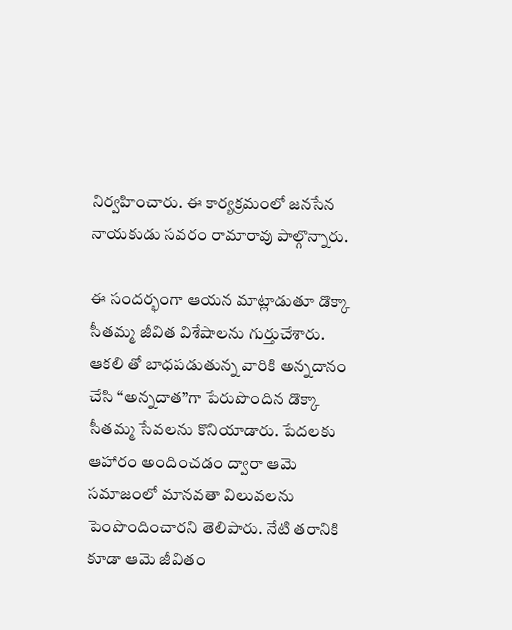నిర్వహించారు. ఈ కార్యక్రమంలో జనసేన నాయకుడు సవరం రామారావు పాల్గొన్నారు.

ఈ సందర్భంగా ఆయన మాట్లాడుతూ డొక్కా సీతమ్మ జీవిత విశేషాలను గుర్తుచేశారు. ఆకలి తో బాధపడుతున్న వారికి అన్నదానం చేసి “అన్నదాత”గా పేరుపొందిన డొక్కా సీతమ్మ సేవలను కొనియాడారు. పేదలకు ఆహారం అందించడం ద్వారా ఆమె సమాజంలో మానవతా విలువలను పెంపొందించారని తెలిపారు. నేటి తరానికి కూడా ఆమె జీవితం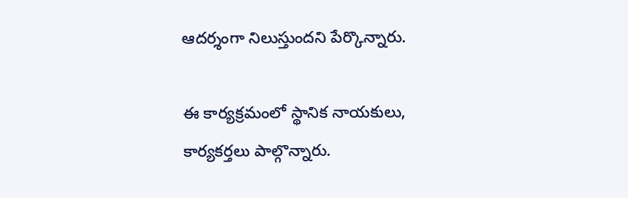ఆదర్శంగా నిలుస్తుందని పేర్కొన్నారు.

ఈ కార్యక్రమంలో స్థానిక నాయకులు, కార్యకర్తలు పాల్గొన్నారు.